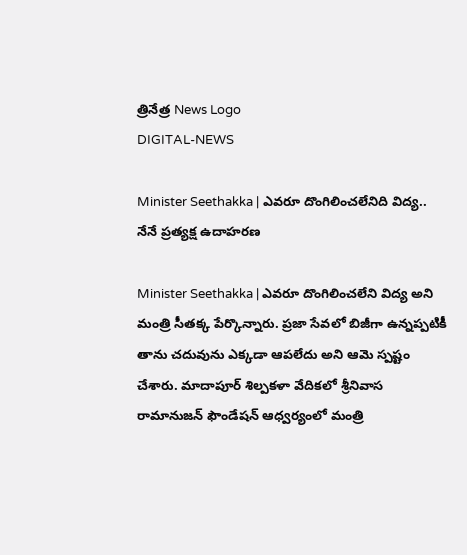త్రినేత్ర News Logo
DIGITAL-NEWS

Minister Seethakka | ఎవరూ దొంగిలించలేనిది విద్య.. నేనే ప్ర‌త్య‌క్ష ఉదాహ‌ర‌ణ

Minister Seethakka | ఎవ‌రూ దొంగిలించ‌లేని విద్య అని మంత్రి సీత‌క్క పేర్కొన్నారు. ప్ర‌జా సేవ‌లో బిజీగా ఉన్న‌ప్ప‌టికీ తాను చ‌దువును ఎక్క‌డా ఆప‌లేదు అని ఆమె స్ప‌ష్టం చేశారు. మాదాపూర్ శిల్ప‌క‌ళా వేదిక‌లో శ్రీనివాస రామానుజన్ ఫౌండేషన్ ఆధ్వర్యంలో మంత్రి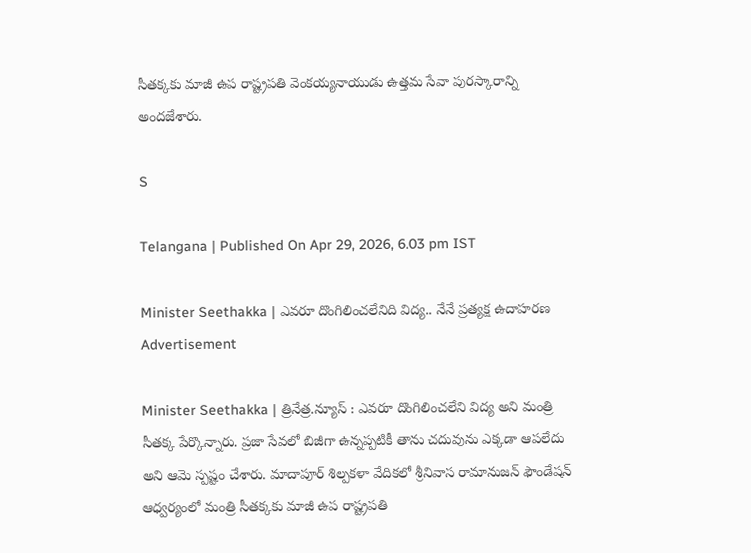సీతక్కకు మాజీ ఉప రాష్ట్ర‌ప‌తి వెంక‌య్య‌నాయుడు ఉత్త‌మ సేవా పుర‌స్కారాన్ని అంద‌జేశారు.

S

Telangana | Published On Apr 29, 2026, 6.03 pm IST

Minister Seethakka | ఎవరూ దొంగిలించలేనిది విద్య.. నేనే ప్ర‌త్య‌క్ష ఉదాహ‌ర‌ణ
Advertisement

Minister Seethakka | త్రినేత్ర‌.న్యూస్ : ఎవ‌రూ దొంగిలించ‌లేని విద్య అని మంత్రి సీత‌క్క పేర్కొన్నారు. ప్ర‌జా సేవ‌లో బిజీగా ఉన్న‌ప్ప‌టికీ తాను చ‌దువును ఎక్క‌డా ఆప‌లేదు అని ఆమె స్ప‌ష్టం చేశారు. మాదాపూర్ శిల్ప‌క‌ళా వేదిక‌లో శ్రీనివాస రామానుజన్ ఫౌండేషన్ ఆధ్వర్యంలో మంత్రి సీతక్కకు మాజీ ఉప రాష్ట్ర‌ప‌తి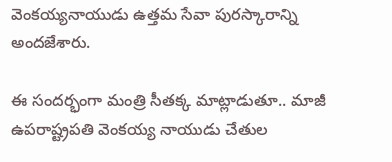వెంక‌య్య‌నాయుడు ఉత్త‌మ సేవా పుర‌స్కారాన్ని అంద‌జేశారు.

ఈ సంద‌ర్భంగా మంత్రి సీత‌క్క మాట్లాడుతూ.. మాజీ ఉపరాష్ట్రపతి వెంకయ్య నాయుడు చేతుల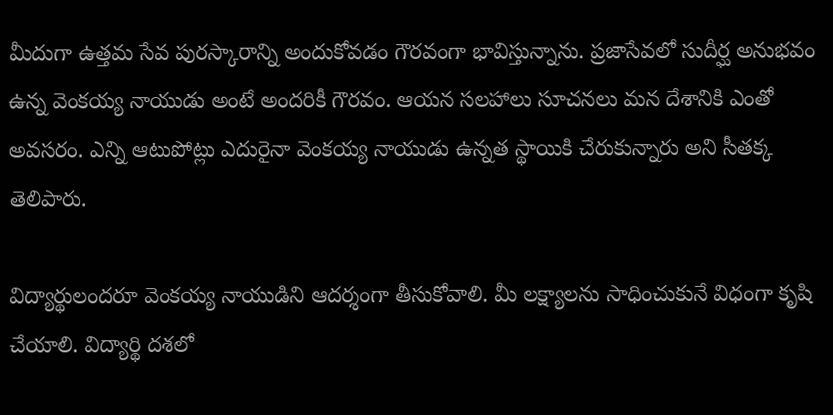మీదుగా ఉత్తమ సేవ పురస్కారాన్ని అందుకోవడం గౌరవంగా భావిస్తున్నాను. ప్రజాసేవలో సుదీర్ఘ అనుభవం ఉన్న వెంకయ్య నాయుడు అంటే అందరికీ గౌరవం. ఆయన సలహాలు సూచనలు మన దేశానికి ఎంతో అవసరం. ఎన్ని ఆటుపోట్లు ఎదురైనా వెంకయ్య నాయుడు ఉన్నత స్థాయికి చేరుకున్నారు అని సీత‌క్క తెలిపారు.

విద్యార్థులంద‌రూ వెంక‌య్య నాయుడిని ఆద‌ర్శంగా తీసుకోవాలి. మీ ల‌క్ష్యాల‌ను సాధించుకునే విధంగా కృషి చేయాలి. విద్యార్థి దశలో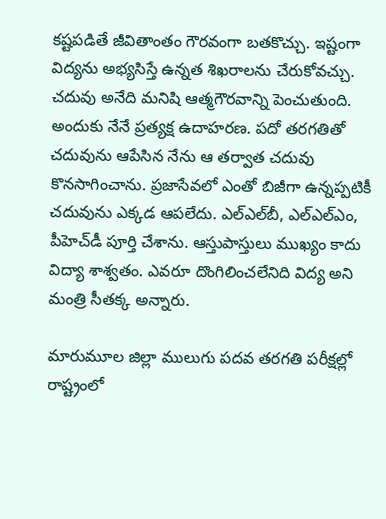కష్టపడితే జీవితాంతం గౌరవంగా బతకొచ్చు. ఇష్టంగా విద్యను అభ్యసిస్తే ఉన్నత శిఖరాలను చేరుకోవచ్చు. చదువు అనేది మనిషి ఆత్మగౌరవాన్ని పెంచుతుంది. అందుకు నేనే ప్రత్యక్ష ఉదాహరణ. పదో తరగతితో చదువును ఆపేసిన నేను ఆ తర్వాత చదువు కొనసాగించాను. ప్రజాసేవలో ఎంతో బిజీగా ఉన్నప్పటికీ చదువును ఎక్కడ ఆపలేదు. ఎల్ఎల్‌బీ, ఎల్ఎల్ఎం, పీహెచ్‌డీ పూర్తి చేశాను. ఆస్తుపాస్తులు ముఖ్యం కాదు విద్యా శాశ్వ‌తం. ఎవ‌రూ దొంగిలించ‌లేనిది విద్య అని మంత్రి సీత‌క్క అన్నారు.

మారుమూల జిల్లా ములుగు పదవ తరగతి పరీక్షల్లో రాష్ట్రంలో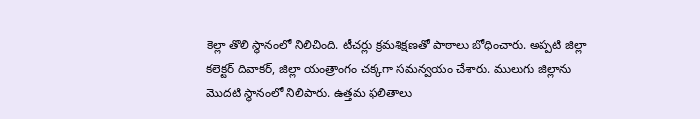కెల్లా తొలి స్థానంలో నిలిచింది. టీచర్లు క్రమశిక్షణతో పాఠాలు బోధించారు. అప్పటి జిల్లా కలెక్టర్ దివాకర్, జిల్లా యంత్రాంగం చక్కగా సమన్వయం చేశారు. ములుగు జిల్లాను మొదటి స్థానంలో నిలిపారు. ఉత్తమ ఫలితాలు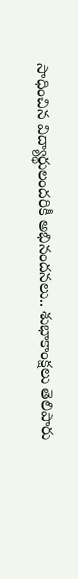సాధించిన విద్యార్థులందరికీ అభినందనలు.. శుభాకాంక్షలు తెలిపారు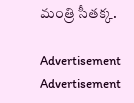మంత్రి సీత‌క్క‌.

Advertisement
Advertisement